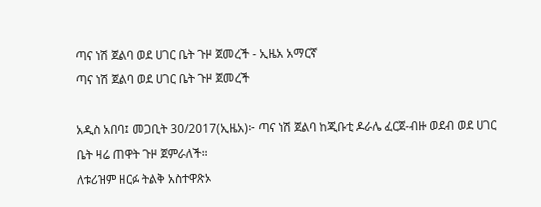ጣና ነሽ ጀልባ ወደ ሀገር ቤት ጉዞ ጀመረች - ኢዜአ አማርኛ
ጣና ነሽ ጀልባ ወደ ሀገር ቤት ጉዞ ጀመረች

አዲስ አበባ፤ መጋቢት 30/2017(ኢዜአ)፦ ጣና ነሽ ጀልባ ከጂቡቲ ዶራሌ ፈርጀ-ብዙ ወደብ ወደ ሀገር ቤት ዛሬ ጠዋት ጉዞ ጀምራለች።
ለቱሪዝም ዘርፉ ትልቅ አስተዋጽኦ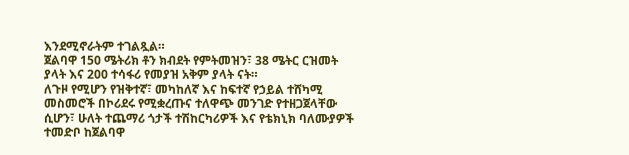እንደሚኖራትም ተገልጿል።
ጀልባዋ 150 ሜትሪክ ቶን ክብደት የምትመዝን፣ 38 ሜትር ርዝመት ያላት እና 200 ተሳፋሪ የመያዝ አቅም ያላት ናት።
ለጉዞ የሚሆን የዝቅተኛ፣ መካከለኛ እና ከፍተኛ የኃይል ተሸካሚ መስመሮች በኮሪደሩ የሚቋረጡና ተለዋጭ መንገድ የተዘጋጀላቸው ሲሆን፣ ሁለት ተጨማሪ ጎታች ተሽከርካሪዎች እና የቴክኒክ ባለሙያዎች ተመድቦ ከጀልባዋ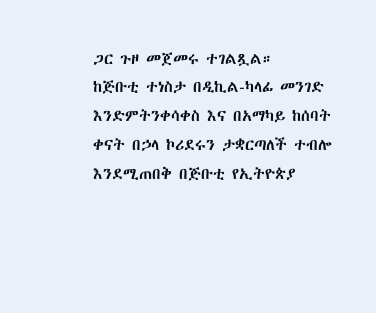ጋር ጉዞ መጀመሩ ተገልጿል።
ከጅቡቲ ተነስታ በዲኪል-ካላፊ መንገድ እንድምትንቀሳቀስ እና በአማካይ ከሰባት ቀናት በኃላ ኮሪደሩን ታቋርጣለች ተብሎ እንደሚጠበቅ በጅቡቲ የኢትዮጵያ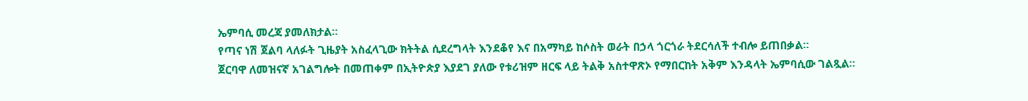ኤምባሲ መረጃ ያመለክታል።
የጣና ነሽ ጀልባ ላለፉት ጊዜያት አስፈላጊው ክትትል ሲደረግላት እንደቆየ እና በአማካይ ከሶስት ወራት በኃላ ጎርጎራ ትደርሳለች ተብሎ ይጠበቃል።
ጀርባዋ ለመዝናኛ አገልግሎት በመጠቀም በኢትዮጵያ እያደገ ያለው የቱሪዝም ዘርፍ ላይ ትልቅ አስተዋጽኦ የማበርከት አቅም እንዳላት ኤምባሲው ገልጿል።